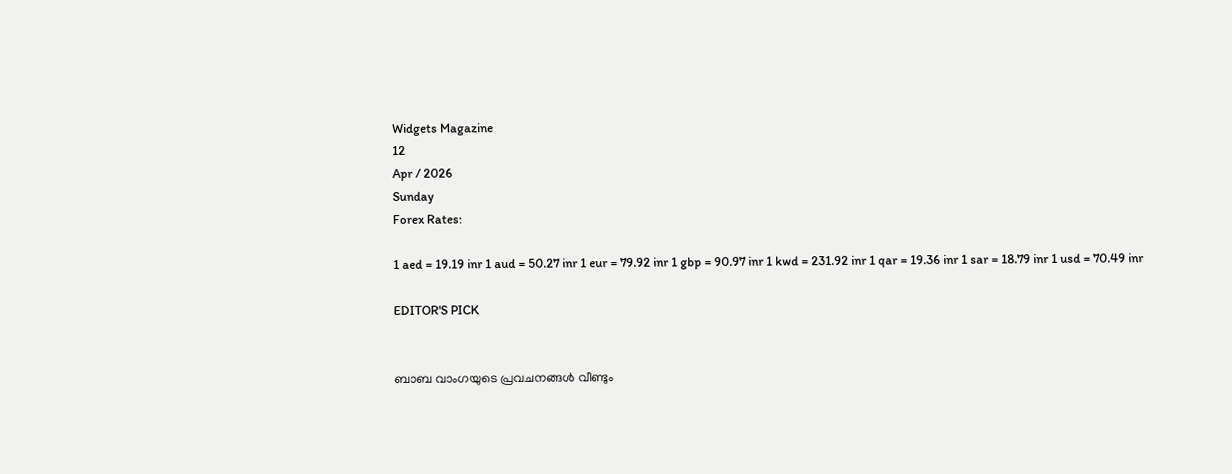Widgets Magazine
12
Apr / 2026
Sunday
Forex Rates:

1 aed = 19.19 inr 1 aud = 50.27 inr 1 eur = 79.92 inr 1 gbp = 90.97 inr 1 kwd = 231.92 inr 1 qar = 19.36 inr 1 sar = 18.79 inr 1 usd = 70.49 inr

EDITOR'S PICK


ബാബ വാംഗയുടെ പ്രവചനങ്ങൾ വീണ്ടും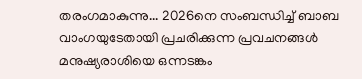തരംഗമാകുന്നു... 2026നെ സംബന്ധിച്ച് ബാബ വാംഗയുടേതായി പ്രചരിക്കുന്ന പ്രവചനങ്ങൾ മനുഷ്യരാശിയെ ഒന്നടങ്കം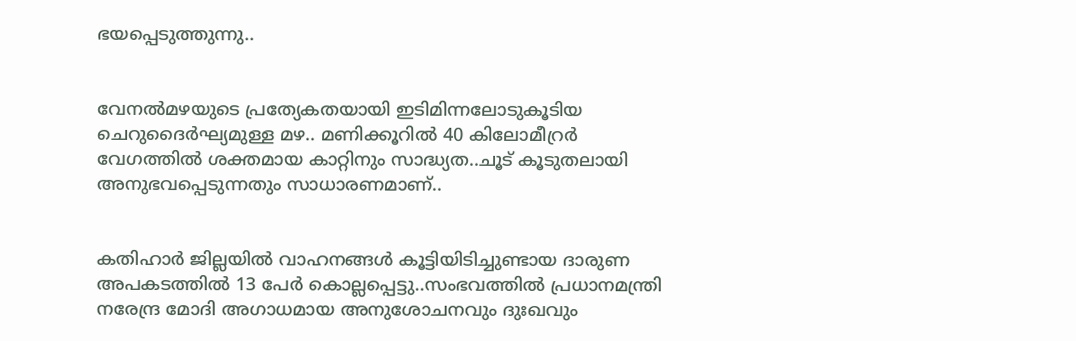ഭയപ്പെടുത്തുന്നു..


വേനൽമഴയുടെ പ്രത്യേകതയായി ഇടിമിന്നലോടുകൂടിയ ചെറുദൈർഘ്യമുള്ള മഴ.. മണിക്കൂറിൽ 40 കിലോമീറ്രർ വേഗത്തിൽ ശക്തമായ കാറ്റിനും സാദ്ധ്യത..ചൂട് കൂടുതലായി അനുഭവപ്പെടുന്നതും സാധാരണമാണ്..


കതിഹാർ ജില്ലയിൽ വാഹനങ്ങൾ കൂട്ടിയിടിച്ചുണ്ടായ ദാരുണ അപകടത്തിൽ 13 പേർ കൊല്ലപ്പെട്ടു..സംഭവത്തിൽ പ്രധാനമന്ത്രി നരേന്ദ്ര മോദി അഗാധമായ അനുശോചനവും ദുഃഖവും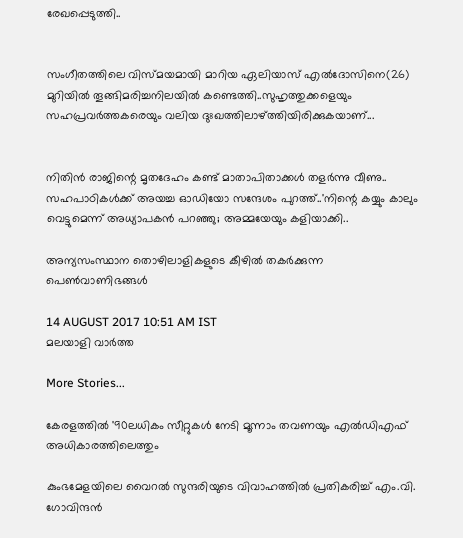രേഖപ്പെടുത്തി..


സംഗീതത്തിലെ വിസ്മയമായി മാറിയ ഏലിയാസ് എൽദോസിനെ(26) മുറിയിൽ തൂങ്ങിമരിച്ചനിലയിൽ കണ്ടെത്തി..സുഹൃത്തുക്കളെയും സഹപ്രവർത്തകരെയും വലിയ ദുഃഖത്തിലാഴ്ത്തിയിരിക്കുകയാണ്...


നിതിൻ രാജിന്റെ മൃതദേഹം കണ്ട് മാതാപിതാക്കൾ തളർന്നു വീണു.. സഹപാഠികള്‍ക്ക് അയച്ച ഓഡിയോ സന്ദേശം പുറത്ത്..'നിന്റെ കയ്യും കാലും വെട്ടുമെന്ന് അധ്യാപകന്‍ പറഞ്ഞു; അമ്മയേയും കളിയാക്കി..

അന്യസംസ്ഥാന തൊഴിലാളികളുടെ കീഴില്‍ തകര്‍ക്കുന്ന പെണ്‍വാണിഭങ്ങള്‍

14 AUGUST 2017 10:51 AM IST
മലയാളി വാര്‍ത്ത

More Stories...

കേരളത്തില്‍ '90ലധികം സീറ്റുകള്‍ നേടി മൂന്നാം തവണയും എല്‍ഡിഎഫ് അധികാരത്തിലെത്തും

കുംഭമേളയിലെ വൈറല്‍ സുന്ദരിയുടെ വിവാഹത്തില്‍ പ്രതികരിച്ച് എം.വി. ഗോവിന്ദന്‍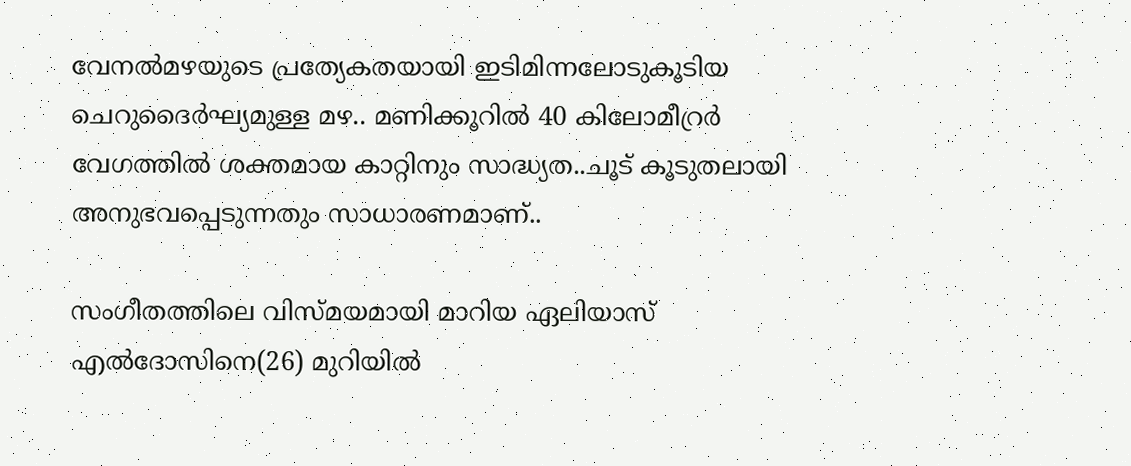വേനൽമഴയുടെ പ്രത്യേകതയായി ഇടിമിന്നലോടുകൂടിയ ചെറുദൈർഘ്യമുള്ള മഴ.. മണിക്കൂറിൽ 40 കിലോമീറ്രർ വേഗത്തിൽ ശക്തമായ കാറ്റിനും സാദ്ധ്യത..ചൂട് കൂടുതലായി അനുഭവപ്പെടുന്നതും സാധാരണമാണ്..

സംഗീതത്തിലെ വിസ്മയമായി മാറിയ ഏലിയാസ് എൽദോസിനെ(26) മുറിയിൽ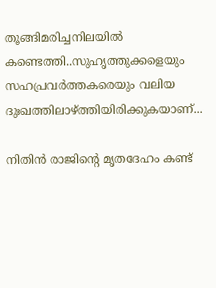തൂങ്ങിമരിച്ചനിലയിൽ കണ്ടെത്തി..സുഹൃത്തുക്കളെയും സഹപ്രവർത്തകരെയും വലിയ ദുഃഖത്തിലാഴ്ത്തിയിരിക്കുകയാണ്...

നിതിൻ രാജിന്റെ മൃതദേഹം കണ്ട്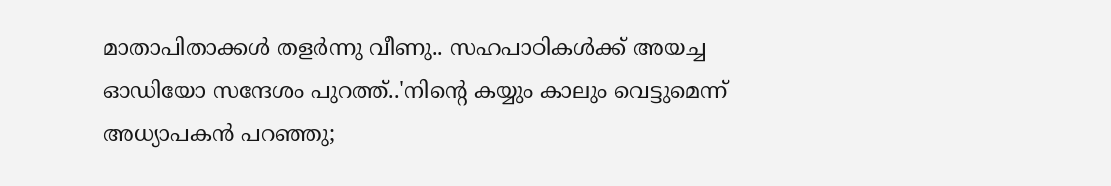മാതാപിതാക്കൾ തളർന്നു വീണു.. സഹപാഠികള്‍ക്ക് അയച്ച ഓഡിയോ സന്ദേശം പുറത്ത്..'നിന്റെ കയ്യും കാലും വെട്ടുമെന്ന് അധ്യാപകന്‍ പറഞ്ഞു;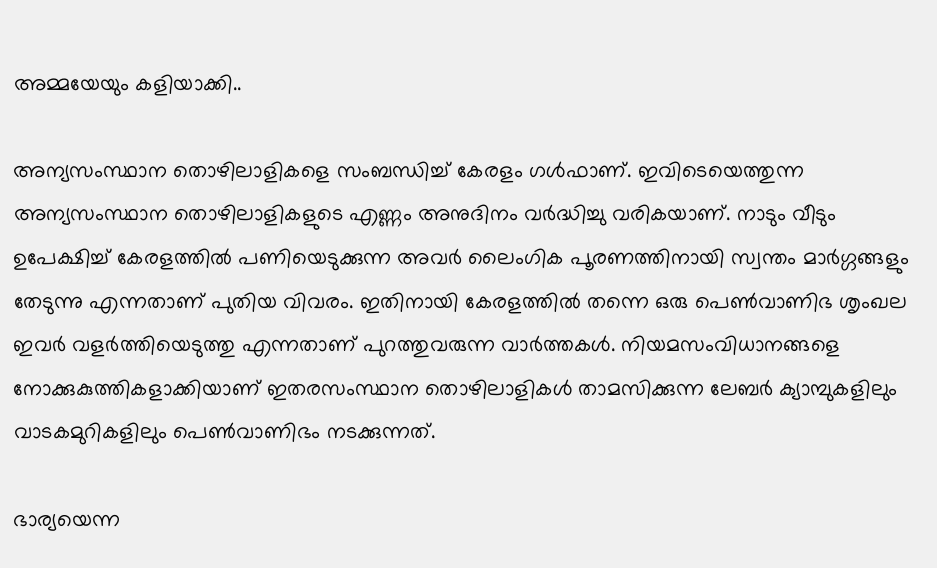അമ്മയേയും കളിയാക്കി..

അന്യസംസ്ഥാന തൊഴിലാളികളെ സംബന്ധിച്ച് കേരളം ഗള്‍ഫാണ്. ഇവിടെയെത്തുന്ന അന്യസംസ്ഥാന തൊഴിലാളികളുടെ എണ്ണം അനുദിനം വര്‍ദ്ധിച്ചു വരികയാണ്. നാടും വീടും ഉപേക്ഷിച്ച് കേരളത്തില്‍ പണിയെടുക്കുന്ന അവര്‍ ലൈംഗിക പൂരണത്തിനായി സ്വന്തം മാര്‍ഗ്ഗങ്ങളും തേടുന്നു എന്നതാണ് പുതിയ വിവരം. ഇതിനായി കേരളത്തില്‍ തന്നെ ഒരു പെണ്‍വാണിഭ ശൃംഖല ഇവര്‍ വളര്‍ത്തിയെടുത്തു എന്നതാണ് പുറത്തുവരുന്ന വാര്‍ത്തകള്‍. നിയമസംവിധാനങ്ങളെ നോക്കുകുത്തികളാക്കിയാണ് ഇതരസംസ്ഥാന തൊഴിലാളികള്‍ താമസിക്കുന്ന ലേബര്‍ ക്യാമ്പുകളിലും വാടകമുറികളിലും പെണ്‍വാണിഭം നടക്കുന്നത്.

ഭാര്യയെന്ന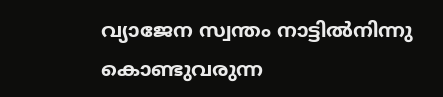വ്യാജേന സ്വന്തം നാട്ടില്‍നിന്നു കൊണ്ടുവരുന്ന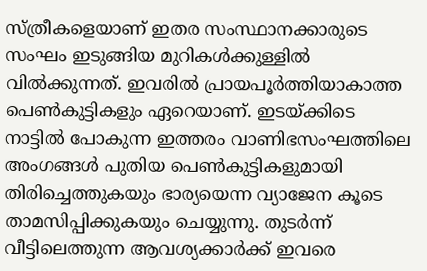സ്ത്രീകളെയാണ് ഇതര സംസ്ഥാനക്കാരുടെ സംഘം ഇടുങ്ങിയ മുറികള്‍ക്കുള്ളില്‍ വില്‍ക്കുന്നത്. ഇവരില്‍ പ്രായപൂര്‍ത്തിയാകാത്ത പെണ്‍കുട്ടികളും ഏറെയാണ്. ഇടയ്ക്കിടെ നാട്ടില്‍ പോകുന്ന ഇത്തരം വാണിഭസംഘത്തിലെ അംഗങ്ങള്‍ പുതിയ പെണ്‍കുട്ടികളുമായി തിരിച്ചെത്തുകയും ഭാര്യയെന്ന വ്യാജേന കൂടെ താമസിപ്പിക്കുകയും ചെയ്യുന്നു. തുടര്‍ന്ന് വീട്ടിലെത്തുന്ന ആവശ്യക്കാര്‍ക്ക് ഇവരെ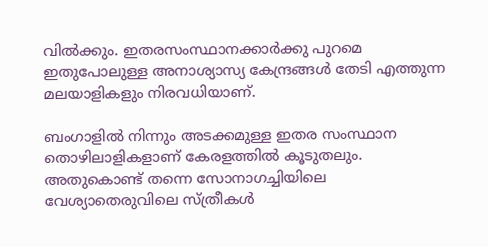വില്‍ക്കും. ഇതരസംസ്ഥാനക്കാര്‍ക്കു പുറമെ ഇതുപോലുള്ള അനാശ്യാസ്യ കേന്ദ്രങ്ങള്‍ തേടി എത്തുന്ന മലയാളികളും നിരവധിയാണ്.

ബംഗാളില്‍ നിന്നും അടക്കമുള്ള ഇതര സംസ്ഥാന തൊഴിലാളികളാണ് കേരളത്തില്‍ കൂടുതലും. അതുകൊണ്ട് തന്നെ സോനാഗച്ചിയിലെ വേശ്യാതെരുവിലെ സ്ത്രീകള്‍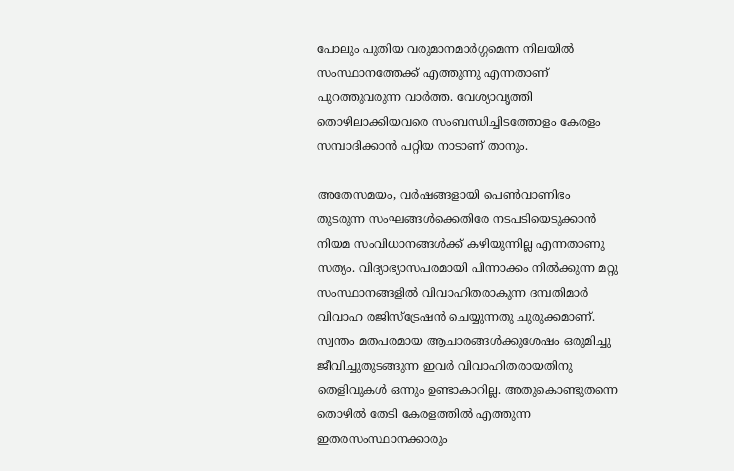പോലും പുതിയ വരുമാനമാര്‍ഗ്ഗമെന്ന നിലയില്‍ സംസ്ഥാനത്തേക്ക് എത്തുന്നു എന്നതാണ് പുറത്തുവരുന്ന വാര്‍ത്ത. വേശ്യാവൃത്തി തൊഴിലാക്കിയവരെ സംബന്ധിച്ചിടത്തോളം കേരളം സമ്പാദിക്കാന്‍ പറ്റിയ നാടാണ് താനും.

അതേസമയം, വര്‍ഷങ്ങളായി പെണ്‍വാണിഭം തുടരുന്ന സംഘങ്ങള്‍ക്കെതിരേ നടപടിയെടുക്കാന്‍ നിയമ സംവിധാനങ്ങള്‍ക്ക് കഴിയുന്നില്ല എന്നതാണു സത്യം. വിദ്യാഭ്യാസപരമായി പിന്നാക്കം നില്‍ക്കുന്ന മറ്റു സംസ്ഥാനങ്ങളില്‍ വിവാഹിതരാകുന്ന ദമ്പതിമാര്‍ വിവാഹ രജിസ്‌ട്രേഷന്‍ ചെയ്യുന്നതു ചുരുക്കമാണ്. സ്വന്തം മതപരമായ ആചാരങ്ങള്‍ക്കുശേഷം ഒരുമിച്ചു ജീവിച്ചുതുടങ്ങുന്ന ഇവര്‍ വിവാഹിതരായതിനു തെളിവുകള്‍ ഒന്നും ഉണ്ടാകാറില്ല. അതുകൊണ്ടുതന്നെ തൊഴില്‍ തേടി കേരളത്തില്‍ എത്തുന്ന ഇതരസംസ്ഥാനക്കാരും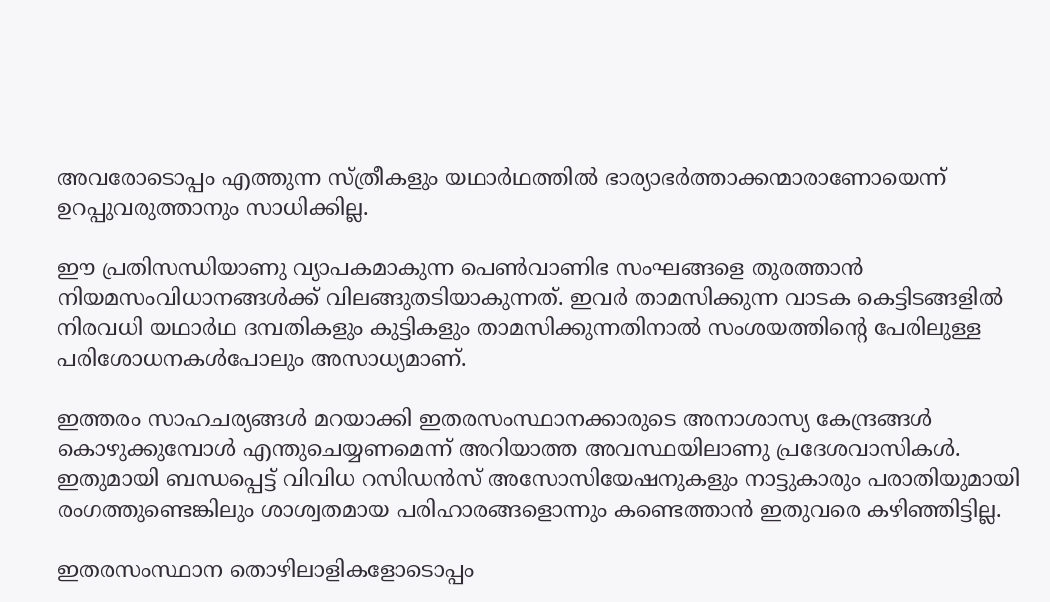അവരോടൊപ്പം എത്തുന്ന സ്ത്രീകളും യഥാര്‍ഥത്തില്‍ ഭാര്യാഭര്‍ത്താക്കന്മാരാണോയെന്ന് ഉറപ്പുവരുത്താനും സാധിക്കില്ല.

ഈ പ്രതിസന്ധിയാണു വ്യാപകമാകുന്ന പെണ്‍വാണിഭ സംഘങ്ങളെ തുരത്താന്‍ നിയമസംവിധാനങ്ങള്‍ക്ക് വിലങ്ങുതടിയാകുന്നത്. ഇവര്‍ താമസിക്കുന്ന വാടക കെട്ടിടങ്ങളില്‍ നിരവധി യഥാര്‍ഥ ദമ്പതികളും കുട്ടികളും താമസിക്കുന്നതിനാല്‍ സംശയത്തിന്റെ പേരിലുള്ള പരിശോധനകള്‍പോലും അസാധ്യമാണ്.

ഇത്തരം സാഹചര്യങ്ങള്‍ മറയാക്കി ഇതരസംസ്ഥാനക്കാരുടെ അനാശാസ്യ കേന്ദ്രങ്ങള്‍ കൊഴുക്കുമ്പോള്‍ എന്തുചെയ്യണമെന്ന് അറിയാത്ത അവസ്ഥയിലാണു പ്രദേശവാസികള്‍. ഇതുമായി ബന്ധപ്പെട്ട് വിവിധ റസിഡന്‍സ് അസോസിയേഷനുകളും നാട്ടുകാരും പരാതിയുമായി രംഗത്തുണ്ടെങ്കിലും ശാശ്വതമായ പരിഹാരങ്ങളൊന്നും കണ്ടെത്താന്‍ ഇതുവരെ കഴിഞ്ഞിട്ടില്ല.

ഇതരസംസ്ഥാന തൊഴിലാളികളോടൊപ്പം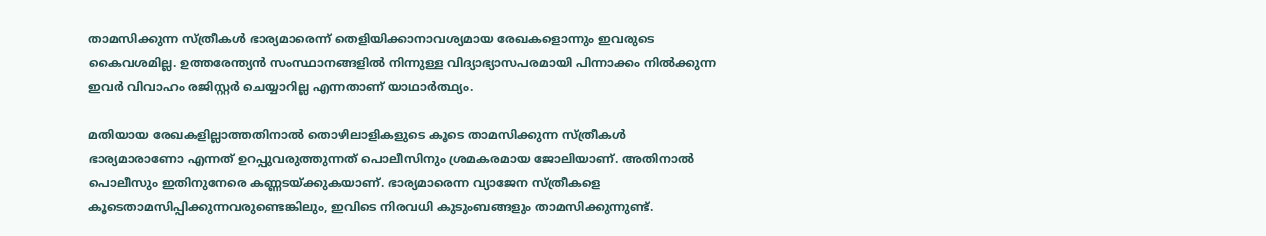താമസിക്കുന്ന സ്ത്രീകള്‍ ഭാര്യമാരെന്ന് തെളിയിക്കാനാവശ്യമായ രേഖകളൊന്നും ഇവരുടെ കൈവശമില്ല. ഉത്തരേന്ത്യന്‍ സംസ്ഥാനങ്ങളില്‍ നിന്നുള്ള വിദ്യാഭ്യാസപരമായി പിന്നാക്കം നില്‍ക്കുന്ന ഇവര്‍ വിവാഹം രജിസ്റ്റര്‍ ചെയ്യാറില്ല എന്നതാണ് യാഥാര്‍ത്ഥ്യം.

മതിയായ രേഖകളില്ലാത്തതിനാല്‍ തൊഴിലാളികളുടെ കൂടെ താമസിക്കുന്ന സ്ത്രീകള്‍ ഭാര്യമാരാണോ എന്നത് ഉറപ്പുവരുത്തുന്നത് പൊലീസിനും ശ്രമകരമായ ജോലിയാണ്. അതിനാല്‍ പൊലീസും ഇതിനുനേരെ കണ്ണടയ്ക്കുകയാണ്. ഭാര്യമാരെന്ന വ്യാജേന സ്ത്രീകളെ കൂടെതാമസിപ്പിക്കുന്നവരുണ്ടെങ്കിലും, ഇവിടെ നിരവധി കുടുംബങ്ങളും താമസിക്കുന്നുണ്ട്.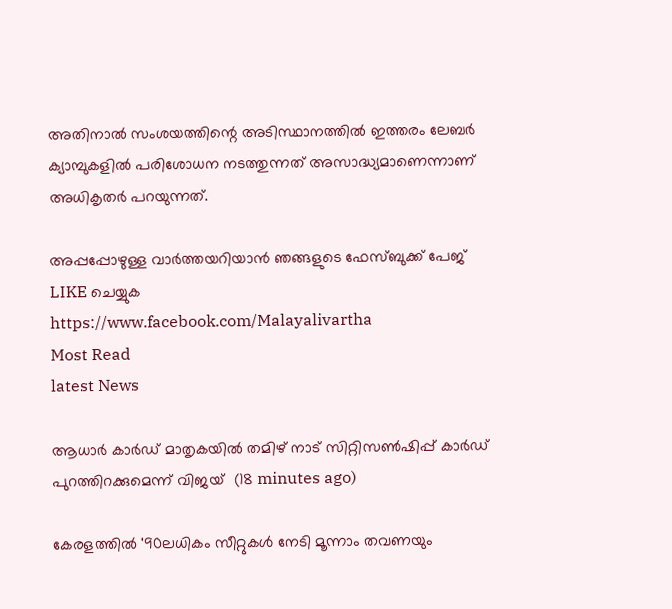അതിനാല്‍ സംശയത്തിന്റെ അടിസ്ഥാനത്തില്‍ ഇത്തരം ലേബര്‍ ക്യാമ്പുകളില്‍ പരിശോധന നടത്തുന്നത് അസാദ്ധ്യമാണെന്നാണ് അധികൃതര്‍ പറയുന്നത്.

അപ്പപ്പോഴുള്ള വാര്‍ത്തയറിയാന്‍ ഞങ്ങളുടെ ഫേസ്‌ബുക്ക്‌ പേജ് LIKE ചെയ്യുക
https://www.facebook.com/Malayalivartha
Most Read
latest News

ആധാര്‍ കാര്‍ഡ് മാതൃകയില്‍ തമിഴ് നാട് സിറ്റിസണ്‍ഷിപ്പ് കാര്‍ഡ് പുറത്തിറക്കുമെന്ന് വിജയ്  (18 minutes ago)

കേരളത്തില്‍ '90ലധികം സീറ്റുകള്‍ നേടി മൂന്നാം തവണയും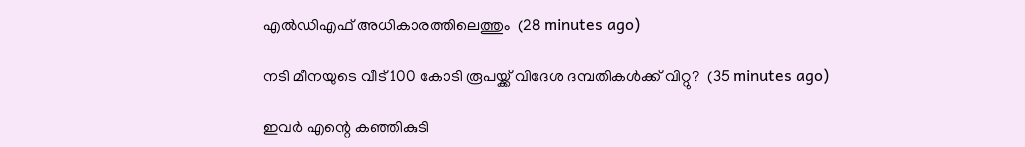എല്‍ഡിഎഫ് അധികാരത്തിലെത്തും  (28 minutes ago)

നടി മീനയുടെ വീട് 100 കോടി രൂപയ്ക്ക് വിദേശ ദമ്പതികള്‍ക്ക് വിറ്റു?  (35 minutes ago)

ഇവര്‍ എന്റെ കഞ്ഞികുടി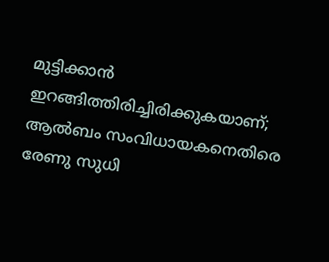മുട്ടിക്കാന്‍ ഇറങ്ങിത്തിരിച്ചിരിക്കുകയാണ്; ആല്‍ബം സംവിധായകനെതിരെ രേണു സുധി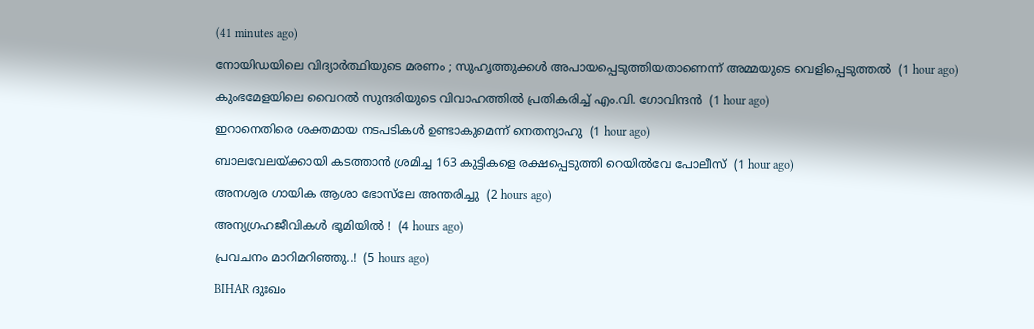(41 minutes ago)

നോയിഡയിലെ വിദ്യാര്‍ത്ഥിയുടെ മരണം ; സുഹൃത്തുക്കള്‍ അപായപ്പെടുത്തിയതാണെന്ന് അമ്മയുടെ വെളിപ്പെടുത്തല്‍  (1 hour ago)

കുംഭമേളയിലെ വൈറല്‍ സുന്ദരിയുടെ വിവാഹത്തില്‍ പ്രതികരിച്ച് എം.വി. ഗോവിന്ദന്‍  (1 hour ago)

ഇറാനെതിരെ ശക്തമായ നടപടികള്‍ ഉണ്ടാകുമെന്ന് നെതന്യാഹു  (1 hour ago)

ബാലവേലയ്ക്കായി കടത്താന്‍ ശ്രമിച്ച 163 കുട്ടികളെ രക്ഷപ്പെടുത്തി റെയില്‍വേ പോലീസ്  (1 hour ago)

അനശ്വര ഗായിക ആശാ ഭോസ്‌ലേ അന്തരിച്ചു  (2 hours ago)

അന്യഗ്രഹജീവികൾ ഭൂമിയിൽ !  (4 hours ago)

പ്രവചനം മാറിമറിഞ്ഞു..!  (5 hours ago)

BIHAR ദുഃഖം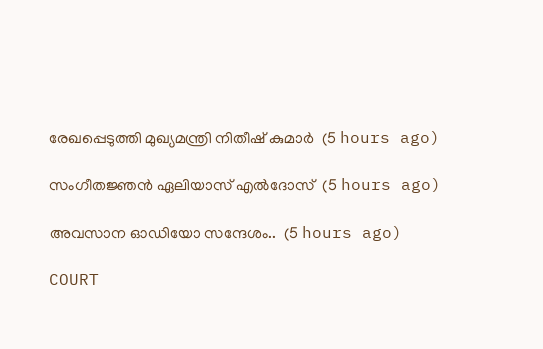രേഖപ്പെടുത്തി മുഖ്യമന്ത്രി നിതീഷ് കുമാർ  (5 hours ago)

സംഗീതജ്ഞൻ ഏലിയാസ് എൽദോസ്  (5 hours ago)

അവസാന ഓഡിയോ സന്ദേശം..  (5 hours ago)

COURT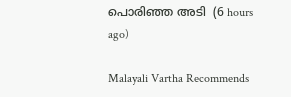പൊരിഞ്ഞ അടി  (6 hours ago)

Malayali Vartha Recommends